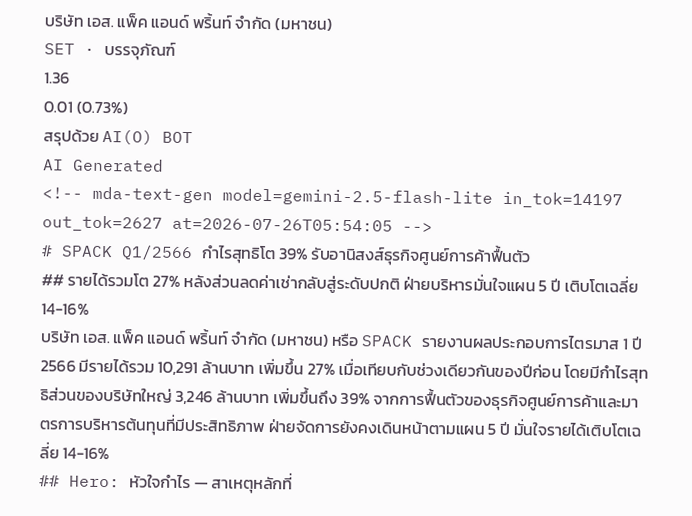บริษัท เอส. แพ็ค แอนด์ พริ้นท์ จำกัด (มหาชน)
SET · บรรจุภัณฑ์
1.36
0.01 (0.73%)
สรุปด้วย AI(O) BOT
AI Generated
<!-- mda-text-gen model=gemini-2.5-flash-lite in_tok=14197 out_tok=2627 at=2026-07-26T05:54:05 -->
# SPACK Q1/2566 กำไรสุทธิโต 39% รับอานิสงส์ธุรกิจศูนย์การค้าฟื้นตัว
## รายได้รวมโต 27% หลังส่วนลดค่าเช่ากลับสู่ระดับปกติ ฝ่ายบริหารมั่นใจแผน 5 ปี เติบโตเฉลี่ย 14-16%
บริษัท เอส. แพ็ค แอนด์ พริ้นท์ จำกัด (มหาชน) หรือ SPACK รายงานผลประกอบการไตรมาส 1 ปี 2566 มีรายได้รวม 10,291 ล้านบาท เพิ่มขึ้น 27% เมื่อเทียบกับช่วงเดียวกันของปีก่อน โดยมีกำไรสุทธิส่วนของบริษัทใหญ่ 3,246 ล้านบาท เพิ่มขึ้นถึง 39% จากการฟื้นตัวของธุรกิจศูนย์การค้าและมาตรการบริหารต้นทุนที่มีประสิทธิภาพ ฝ่ายจัดการยังคงเดินหน้าตามแผน 5 ปี มั่นใจรายได้เติบโตเฉลี่ย 14-16%
## Hero: หัวใจกำไร — สาเหตุหลักที่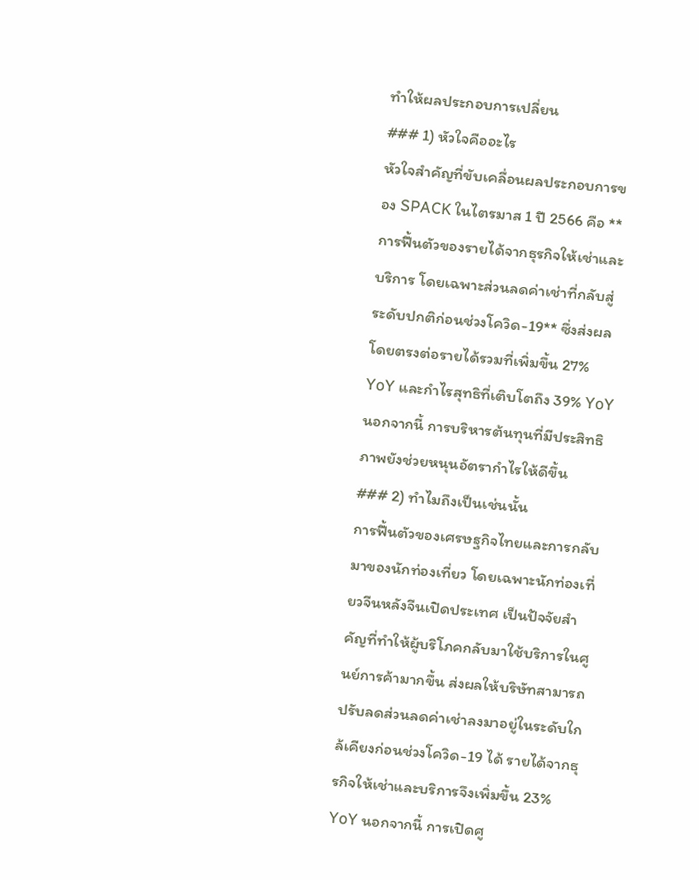ทำให้ผลประกอบการเปลี่ยน
### 1) หัวใจคืออะไร
หัวใจสำคัญที่ขับเคลื่อนผลประกอบการของ SPACK ในไตรมาส 1 ปี 2566 คือ **การฟื้นตัวของรายได้จากธุรกิจให้เช่าและบริการ โดยเฉพาะส่วนลดค่าเช่าที่กลับสู่ระดับปกติก่อนช่วงโควิด-19** ซึ่งส่งผลโดยตรงต่อรายได้รวมที่เพิ่มขึ้น 27% YoY และกำไรสุทธิที่เติบโตถึง 39% YoY นอกจากนี้ การบริหารต้นทุนที่มีประสิทธิภาพยังช่วยหนุนอัตรากำไรให้ดีขึ้น
### 2) ทำไมถึงเป็นเช่นนั้น
การฟื้นตัวของเศรษฐกิจไทยและการกลับมาของนักท่องเที่ยว โดยเฉพาะนักท่องเที่ยวจีนหลังจีนเปิดประเทศ เป็นปัจจัยสำคัญที่ทำให้ผู้บริโภคกลับมาใช้บริการในศูนย์การค้ามากขึ้น ส่งผลให้บริษัทสามารถปรับลดส่วนลดค่าเช่าลงมาอยู่ในระดับใกล้เคียงก่อนช่วงโควิด-19 ได้ รายได้จากธุรกิจให้เช่าและบริการจึงเพิ่มขึ้น 23% YoY นอกจากนี้ การเปิดศู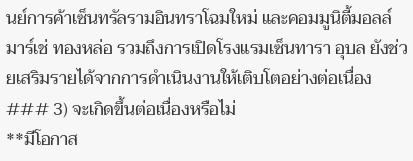นย์การค้าเซ็นทรัลรามอินทราโฉมใหม่ และคอมมูนิตี้มอลล์ มาร์เช่ ทองหล่อ รวมถึงการเปิดโรงแรมเซ็นทารา อุบล ยังช่วยเสริมรายได้จากการดำเนินงานให้เติบโตอย่างต่อเนื่อง
### 3) จะเกิดขึ้นต่อเนื่องหรือไม่
**มีโอกาส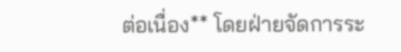ต่อเนื่อง** โดยฝ่ายจัดการระ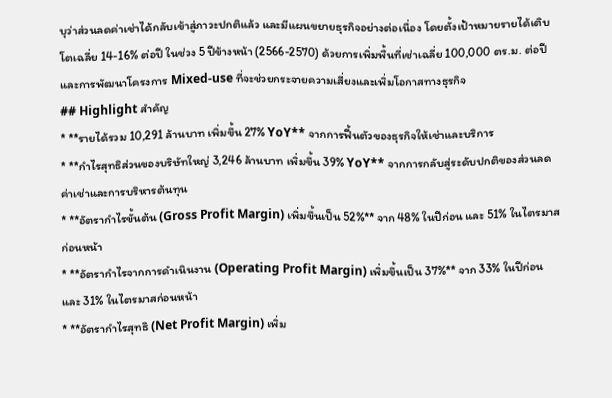บุว่าส่วนลดค่าเช่าได้กลับเข้าสู่ภาวะปกติแล้ว และมีแผนขยายธุรกิจอย่างต่อเนื่อง โดยตั้งเป้าหมายรายได้เติบโตเฉลี่ย 14-16% ต่อปี ในช่วง 5 ปีข้างหน้า (2566-2570) ด้วยการเพิ่มพื้นที่เช่าเฉลี่ย 100,000 ตร.ม. ต่อปี และการพัฒนาโครงการ Mixed-use ที่จะช่วยกระจายความเสี่ยงและเพิ่มโอกาสทางธุรกิจ
## Highlight สำคัญ
* **รายได้รวม 10,291 ล้านบาท เพิ่มขึ้น 27% YoY** จากการฟื้นตัวของธุรกิจให้เช่าและบริการ
* **กำไรสุทธิส่วนของบริษัทใหญ่ 3,246 ล้านบาท เพิ่มขึ้น 39% YoY** จากการกลับสู่ระดับปกติของส่วนลดค่าเช่าและการบริหารต้นทุน
* **อัตรากำไรขั้นต้น (Gross Profit Margin) เพิ่มขึ้นเป็น 52%** จาก 48% ในปีก่อน และ 51% ในไตรมาสก่อนหน้า
* **อัตรากำไรจากการดำเนินงาน (Operating Profit Margin) เพิ่มขึ้นเป็น 37%** จาก 33% ในปีก่อน และ 31% ในไตรมาสก่อนหน้า
* **อัตรากำไรสุทธิ (Net Profit Margin) เพิ่ม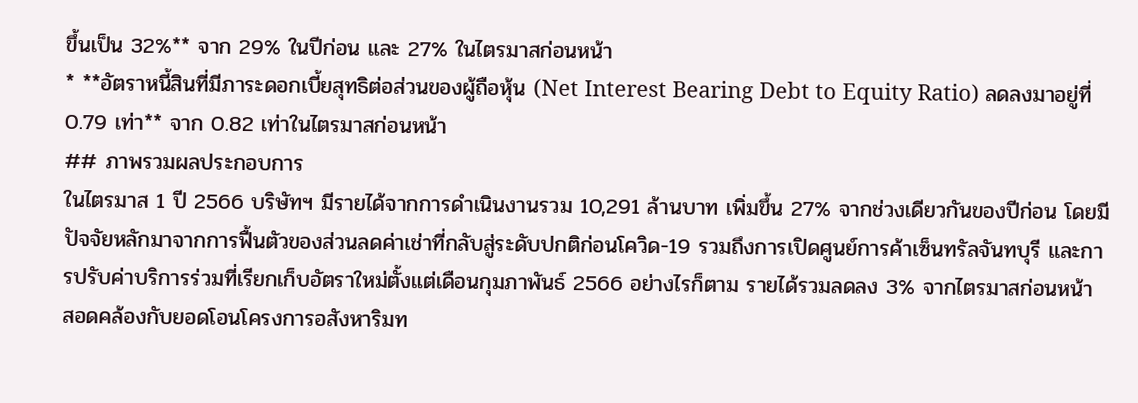ขึ้นเป็น 32%** จาก 29% ในปีก่อน และ 27% ในไตรมาสก่อนหน้า
* **อัตราหนี้สินที่มีภาระดอกเบี้ยสุทธิต่อส่วนของผู้ถือหุ้น (Net Interest Bearing Debt to Equity Ratio) ลดลงมาอยู่ที่ 0.79 เท่า** จาก 0.82 เท่าในไตรมาสก่อนหน้า
## ภาพรวมผลประกอบการ
ในไตรมาส 1 ปี 2566 บริษัทฯ มีรายได้จากการดำเนินงานรวม 10,291 ล้านบาท เพิ่มขึ้น 27% จากช่วงเดียวกันของปีก่อน โดยมีปัจจัยหลักมาจากการฟื้นตัวของส่วนลดค่าเช่าที่กลับสู่ระดับปกติก่อนโควิด-19 รวมถึงการเปิดศูนย์การค้าเซ็นทรัลจันทบุรี และการปรับค่าบริการร่วมที่เรียกเก็บอัตราใหม่ตั้งแต่เดือนกุมภาพันธ์ 2566 อย่างไรก็ตาม รายได้รวมลดลง 3% จากไตรมาสก่อนหน้า สอดคล้องกับยอดโอนโครงการอสังหาริมท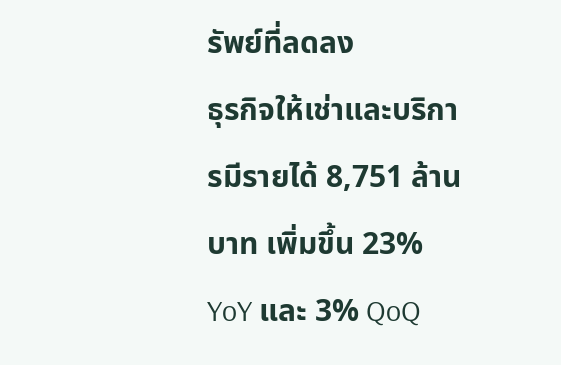รัพย์ที่ลดลง
ธุรกิจให้เช่าและบริการมีรายได้ 8,751 ล้านบาท เพิ่มขึ้น 23% YoY และ 3% QoQ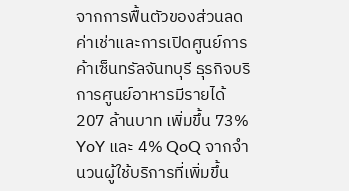จากการฟื้นตัวของส่วนลดค่าเช่าและการเปิดศูนย์การค้าเซ็นทรัลจันทบุรี ธุรกิจบริการศูนย์อาหารมีรายได้ 207 ล้านบาท เพิ่มขึ้น 73% YoY และ 4% QoQ จากจำนวนผู้ใช้บริการที่เพิ่มขึ้น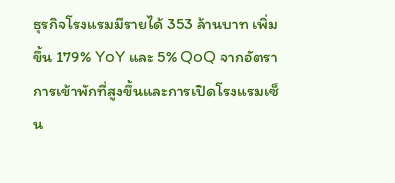ธุรกิจโรงแรมมีรายได้ 353 ล้านบาท เพิ่มขึ้น 179% YoY และ 5% QoQ จากอัตราการเข้าพักที่สูงขึ้นและการเปิดโรงแรมเซ็น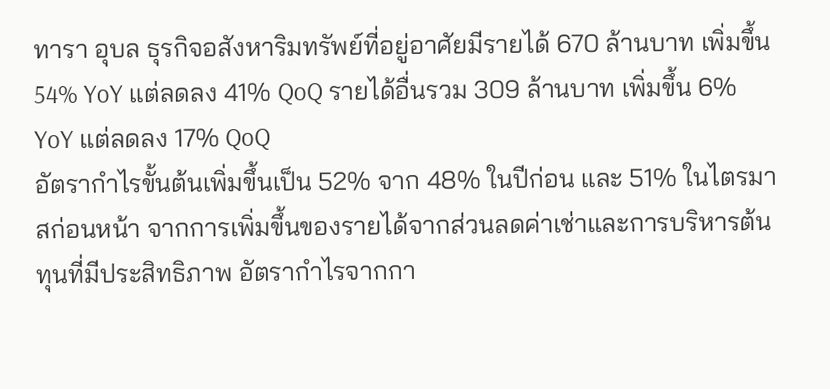ทารา อุบล ธุรกิจอสังหาริมทรัพย์ที่อยู่อาศัยมีรายได้ 670 ล้านบาท เพิ่มขึ้น 54% YoY แต่ลดลง 41% QoQ รายได้อื่นรวม 309 ล้านบาท เพิ่มขึ้น 6% YoY แต่ลดลง 17% QoQ
อัตรากำไรขั้นต้นเพิ่มขึ้นเป็น 52% จาก 48% ในปีก่อน และ 51% ในไตรมาสก่อนหน้า จากการเพิ่มขึ้นของรายได้จากส่วนลดค่าเช่าและการบริหารต้นทุนที่มีประสิทธิภาพ อัตรากำไรจากกา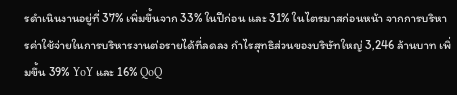รดำเนินงานอยู่ที่ 37% เพิ่มขึ้นจาก 33% ในปีก่อน และ 31% ในไตรมาสก่อนหน้า จากการบริหารค่าใช้จ่ายในการบริหารงานต่อรายได้ที่ลดลง กำไรสุทธิส่วนของบริษัทใหญ่ 3,246 ล้านบาท เพิ่มขึ้น 39% YoY และ 16% QoQ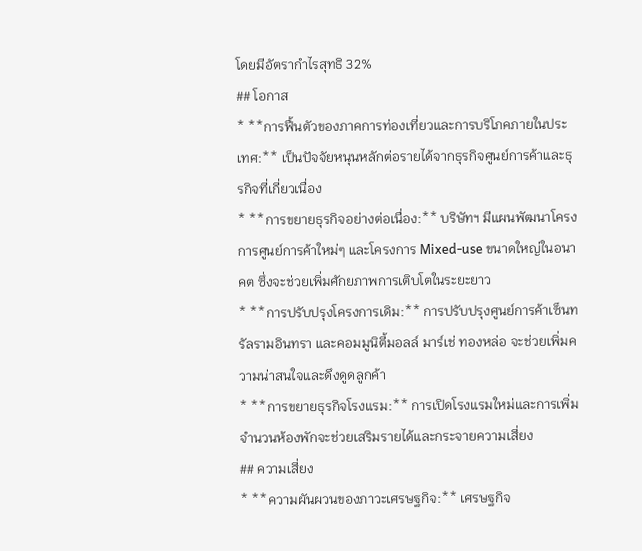โดยมีอัตรากำไรสุทธิ 32%
## โอกาส
* **การฟื้นตัวของภาคการท่องเที่ยวและการบริโภคภายในประเทศ:** เป็นปัจจัยหนุนหลักต่อรายได้จากธุรกิจศูนย์การค้าและธุรกิจที่เกี่ยวเนื่อง
* **การขยายธุรกิจอย่างต่อเนื่อง:** บริษัทฯ มีแผนพัฒนาโครงการศูนย์การค้าใหม่ๆ และโครงการ Mixed-use ขนาดใหญ่ในอนาคต ซึ่งจะช่วยเพิ่มศักยภาพการเติบโตในระยะยาว
* **การปรับปรุงโครงการเดิม:** การปรับปรุงศูนย์การค้าเซ็นทรัลรามอินทรา และคอมมูนิตี้มอลล์ มาร์เช่ ทองหล่อ จะช่วยเพิ่มความน่าสนใจและดึงดูดลูกค้า
* **การขยายธุรกิจโรงแรม:** การเปิดโรงแรมใหม่และการเพิ่มจำนวนห้องพักจะช่วยเสริมรายได้และกระจายความเสี่ยง
## ความเสี่ยง
* **ความผันผวนของภาวะเศรษฐกิจ:** เศรษฐกิจ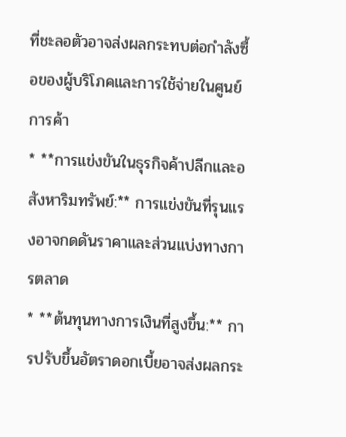ที่ชะลอตัวอาจส่งผลกระทบต่อกำลังซื้อของผู้บริโภคและการใช้จ่ายในศูนย์การค้า
* **การแข่งขันในธุรกิจค้าปลีกและอสังหาริมทรัพย์:** การแข่งขันที่รุนแรงอาจกดดันราคาและส่วนแบ่งทางการตลาด
* **ต้นทุนทางการเงินที่สูงขึ้น:** การปรับขึ้นอัตราดอกเบี้ยอาจส่งผลกระ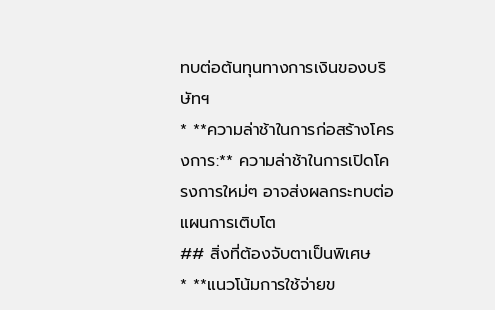ทบต่อต้นทุนทางการเงินของบริษัทฯ
* **ความล่าช้าในการก่อสร้างโครงการ:** ความล่าช้าในการเปิดโครงการใหม่ๆ อาจส่งผลกระทบต่อแผนการเติบโต
## สิ่งที่ต้องจับตาเป็นพิเศษ
* **แนวโน้มการใช้จ่ายข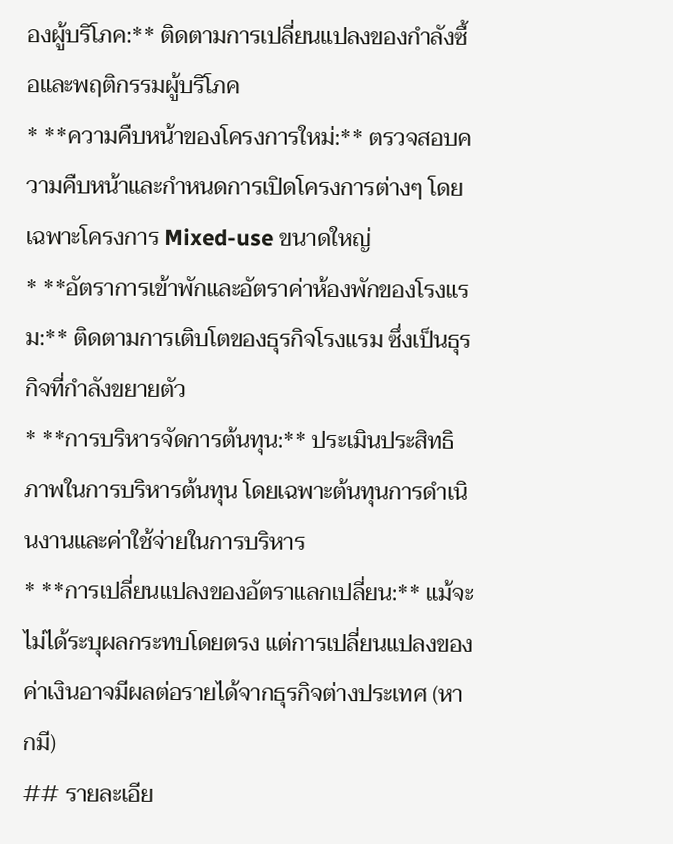องผู้บริโภค:** ติดตามการเปลี่ยนแปลงของกำลังซื้อและพฤติกรรมผู้บริโภค
* **ความคืบหน้าของโครงการใหม่:** ตรวจสอบความคืบหน้าและกำหนดการเปิดโครงการต่างๆ โดยเฉพาะโครงการ Mixed-use ขนาดใหญ่
* **อัตราการเข้าพักและอัตราค่าห้องพักของโรงแรม:** ติดตามการเติบโตของธุรกิจโรงแรม ซึ่งเป็นธุรกิจที่กำลังขยายตัว
* **การบริหารจัดการต้นทุน:** ประเมินประสิทธิภาพในการบริหารต้นทุน โดยเฉพาะต้นทุนการดำเนินงานและค่าใช้จ่ายในการบริหาร
* **การเปลี่ยนแปลงของอัตราแลกเปลี่ยน:** แม้จะไม่ได้ระบุผลกระทบโดยตรง แต่การเปลี่ยนแปลงของค่าเงินอาจมีผลต่อรายได้จากธุรกิจต่างประเทศ (หากมี)
## รายละเอีย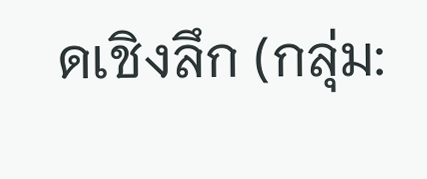ดเชิงลึก (กลุ่ม: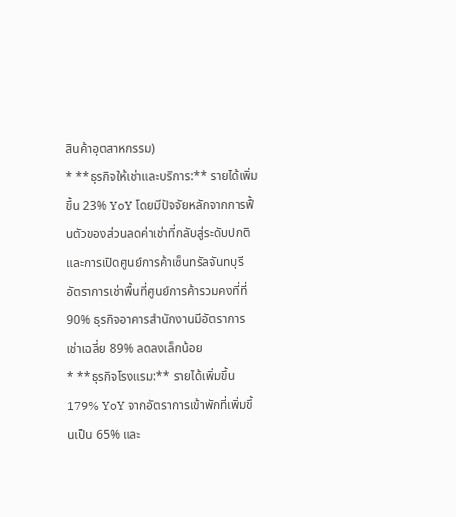สินค้าอุตสาหกรรม)
* **ธุรกิจให้เช่าและบริการ:** รายได้เพิ่มขึ้น 23% YoY โดยมีปัจจัยหลักจากการฟื้นตัวของส่วนลดค่าเช่าที่กลับสู่ระดับปกติ และการเปิดศูนย์การค้าเซ็นทรัลจันทบุรี อัตราการเช่าพื้นที่ศูนย์การค้ารวมคงที่ที่ 90% ธุรกิจอาคารสำนักงานมีอัตราการเช่าเฉลี่ย 89% ลดลงเล็กน้อย
* **ธุรกิจโรงแรม:** รายได้เพิ่มขึ้น 179% YoY จากอัตราการเข้าพักที่เพิ่มขึ้นเป็น 65% และ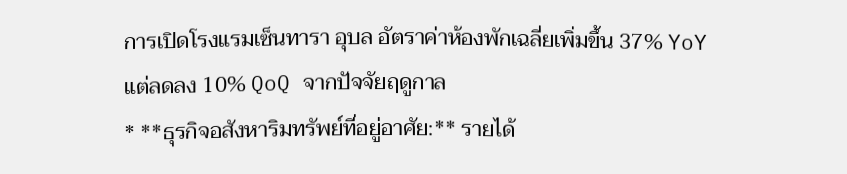การเปิดโรงแรมเซ็นทารา อุบล อัตราค่าห้องพักเฉลี่ยเพิ่มขึ้น 37% YoY แต่ลดลง 10% QoQ จากปัจจัยฤดูกาล
* **ธุรกิจอสังหาริมทรัพย์ที่อยู่อาศัย:** รายได้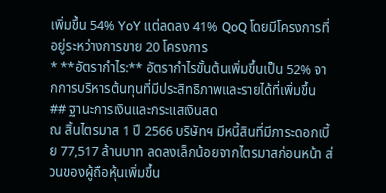เพิ่มขึ้น 54% YoY แต่ลดลง 41% QoQ โดยมีโครงการที่อยู่ระหว่างการขาย 20 โครงการ
* **อัตรากำไร:** อัตรากำไรขั้นต้นเพิ่มขึ้นเป็น 52% จากการบริหารต้นทุนที่มีประสิทธิภาพและรายได้ที่เพิ่มขึ้น
## ฐานะการเงินและกระแสเงินสด
ณ สิ้นไตรมาส 1 ปี 2566 บริษัทฯ มีหนี้สินที่มีภาระดอกเบี้ย 77,517 ล้านบาท ลดลงเล็กน้อยจากไตรมาสก่อนหน้า ส่วนของผู้ถือหุ้นเพิ่มขึ้น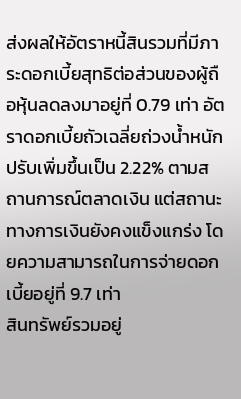ส่งผลให้อัตราหนี้สินรวมที่มีภาระดอกเบี้ยสุทธิต่อส่วนของผู้ถือหุ้นลดลงมาอยู่ที่ 0.79 เท่า อัตราดอกเบี้ยถัวเฉลี่ยถ่วงน้ำหนักปรับเพิ่มขึ้นเป็น 2.22% ตามสถานการณ์ตลาดเงิน แต่สถานะทางการเงินยังคงแข็งแกร่ง โดยความสามารถในการจ่ายดอกเบี้ยอยู่ที่ 9.7 เท่า
สินทรัพย์รวมอยู่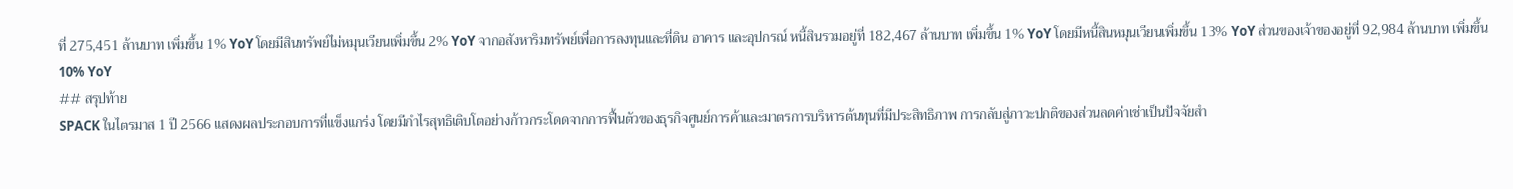ที่ 275,451 ล้านบาท เพิ่มขึ้น 1% YoY โดยมีสินทรัพย์ไม่หมุนเวียนเพิ่มขึ้น 2% YoY จากอสังหาริมทรัพย์เพื่อการลงทุนและที่ดิน อาคาร และอุปกรณ์ หนี้สินรวมอยู่ที่ 182,467 ล้านบาท เพิ่มขึ้น 1% YoY โดยมีหนี้สินหมุนเวียนเพิ่มขึ้น 13% YoY ส่วนของเจ้าของอยู่ที่ 92,984 ล้านบาท เพิ่มขึ้น 10% YoY
## สรุปท้าย
SPACK ในไตรมาส 1 ปี 2566 แสดงผลประกอบการที่แข็งแกร่ง โดยมีกำไรสุทธิเติบโตอย่างก้าวกระโดดจากการฟื้นตัวของธุรกิจศูนย์การค้าและมาตรการบริหารต้นทุนที่มีประสิทธิภาพ การกลับสู่ภาวะปกติของส่วนลดค่าเช่าเป็นปัจจัยสำ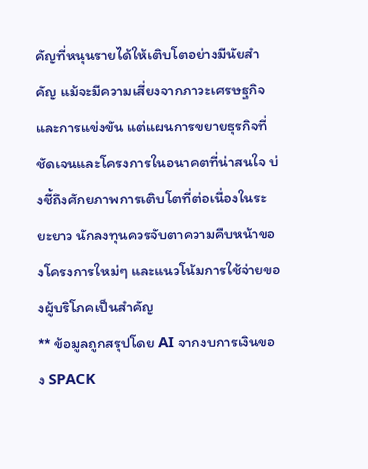คัญที่หนุนรายได้ให้เติบโตอย่างมีนัยสำคัญ แม้จะมีความเสี่ยงจากภาวะเศรษฐกิจและการแข่งขัน แต่แผนการขยายธุรกิจที่ชัดเจนและโครงการในอนาคตที่น่าสนใจ บ่งชี้ถึงศักยภาพการเติบโตที่ต่อเนื่องในระยะยาว นักลงทุนควรจับตาความคืบหน้าของโครงการใหม่ๆ และแนวโน้มการใช้จ่ายของผู้บริโภคเป็นสำคัญ
** ข้อมูลถูกสรุปโดย AI จากงบการเงินของ SPACK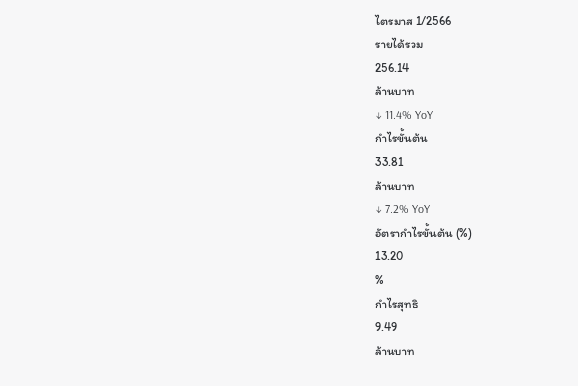ไตรมาส 1/2566
รายได้รวม
256.14
ล้านบาท
↓ 11.4% YoY
กำไรขั้นต้น
33.81
ล้านบาท
↓ 7.2% YoY
อัตรากำไรขั้นต้น (%)
13.20
%
กำไรสุทธิ
9.49
ล้านบาท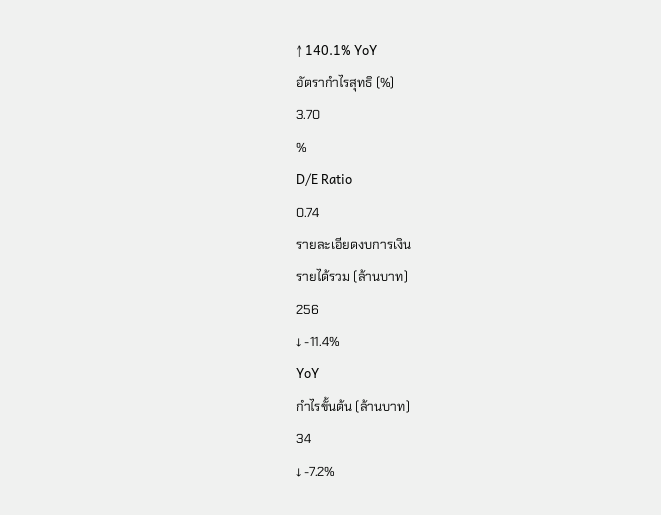↑ 140.1% YoY
อัตรากำไรสุทธิ (%)
3.70
%
D/E Ratio
0.74
รายละเอียดงบการเงิน
รายได้รวม (ล้านบาท)
256
↓ -11.4%
YoY
กำไรขั้นต้น (ล้านบาท)
34
↓ -7.2%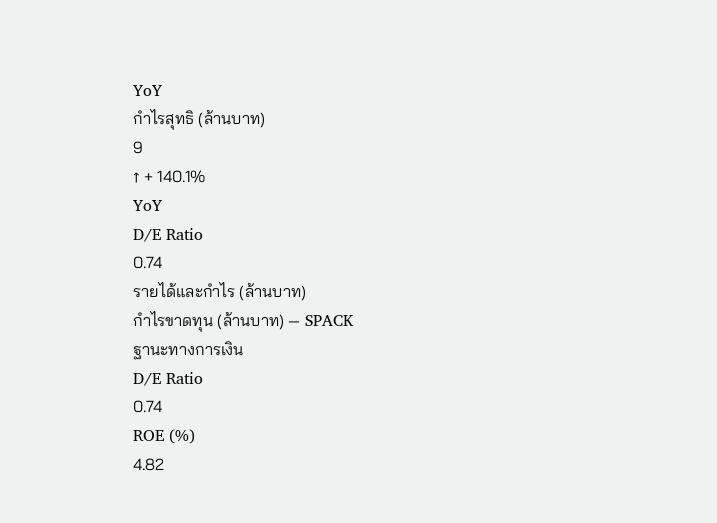YoY
กำไรสุทธิ (ล้านบาท)
9
↑ + 140.1%
YoY
D/E Ratio
0.74
รายได้และกำไร (ล้านบาท)
กำไรขาดทุน (ล้านบาท) — SPACK
ฐานะทางการเงิน
D/E Ratio
0.74
ROE (%)
4.82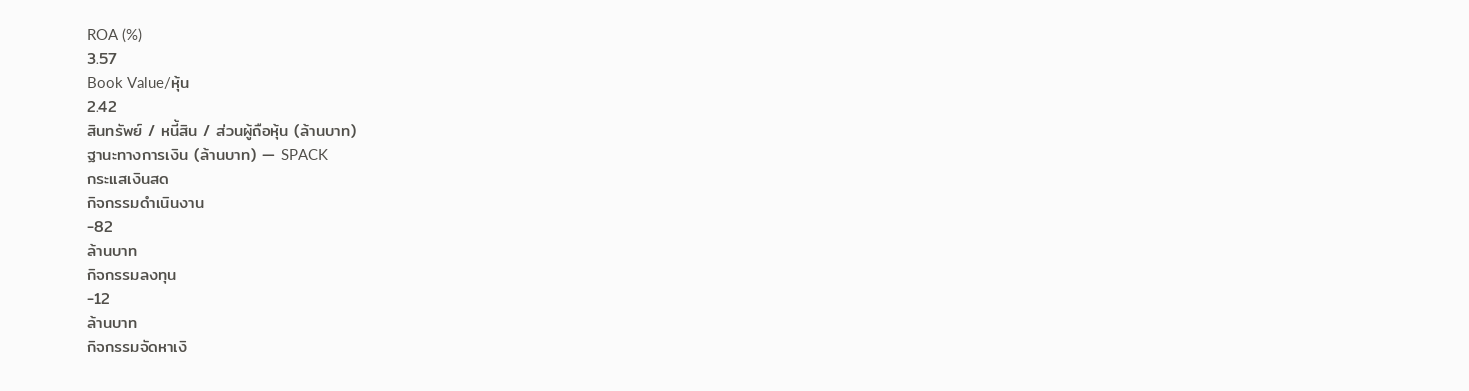ROA (%)
3.57
Book Value/หุ้น
2.42
สินทรัพย์ / หนี้สิน / ส่วนผู้ถือหุ้น (ล้านบาท)
ฐานะทางการเงิน (ล้านบาท) — SPACK
กระแสเงินสด
กิจกรรมดำเนินงาน
-82
ล้านบาท
กิจกรรมลงทุน
-12
ล้านบาท
กิจกรรมจัดหาเงิ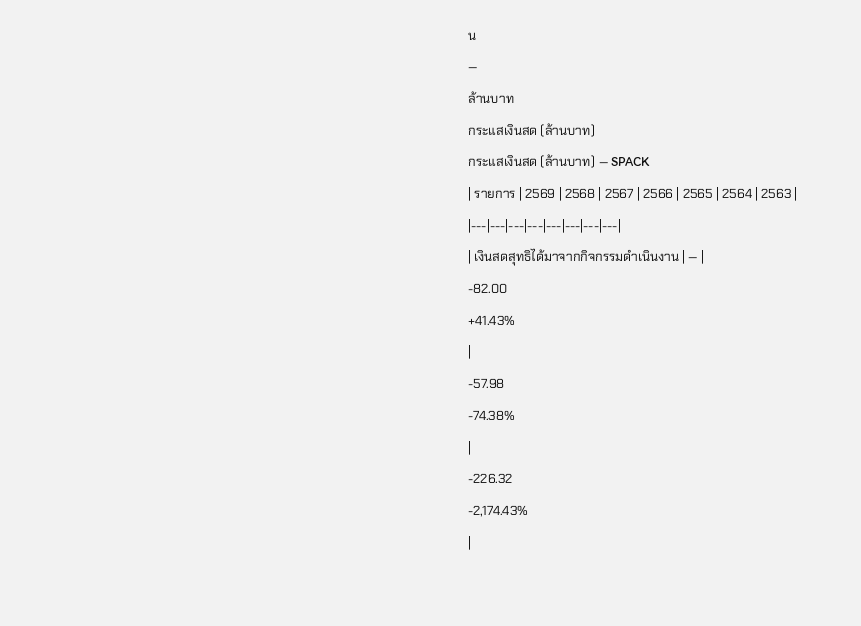น
—
ล้านบาท
กระแสเงินสด (ล้านบาท)
กระแสเงินสด (ล้านบาท) — SPACK
| รายการ | 2569 | 2568 | 2567 | 2566 | 2565 | 2564 | 2563 |
|---|---|---|---|---|---|---|---|
| เงินสดสุทธิได้มาจากกิจกรรมดำเนินงาน | — |
-82.00
+41.43%
|
-57.98
-74.38%
|
-226.32
-2,174.43%
|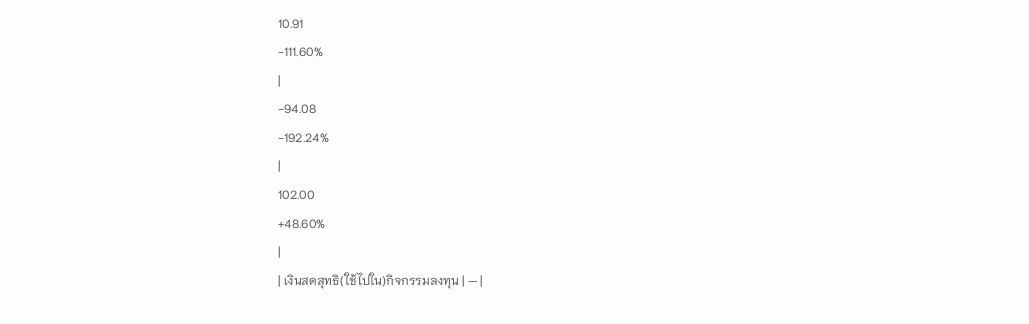10.91
-111.60%
|
-94.08
-192.24%
|
102.00
+48.60%
|
| เงินสดสุทธิ(ใช้ไปใน)กิจกรรมลงทุน | — |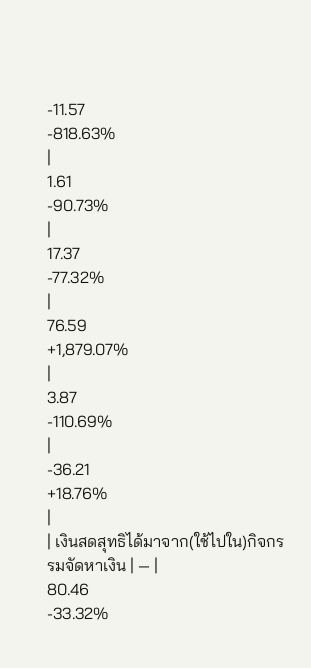-11.57
-818.63%
|
1.61
-90.73%
|
17.37
-77.32%
|
76.59
+1,879.07%
|
3.87
-110.69%
|
-36.21
+18.76%
|
| เงินสดสุทธิได้มาจาก(ใช้ไปใน)กิจกรรมจัดหาเงิน | — |
80.46
-33.32%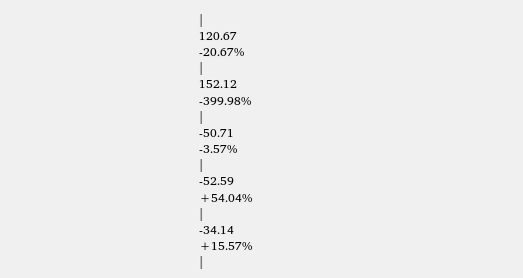|
120.67
-20.67%
|
152.12
-399.98%
|
-50.71
-3.57%
|
-52.59
+54.04%
|
-34.14
+15.57%
|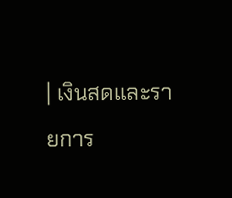| เงินสดและรายการ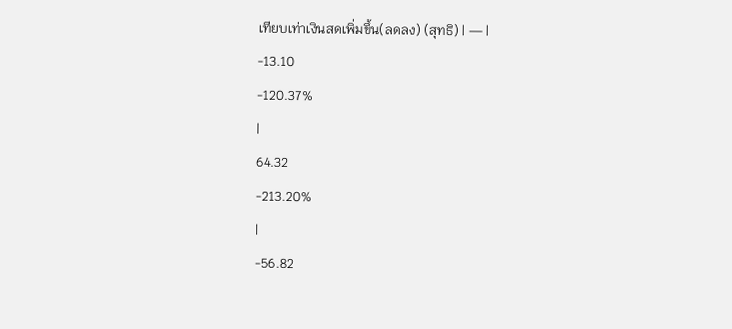เทียบเท่าเงินสดเพิ่มขึ้น(ลดลง) (สุทธิ) | — |
-13.10
-120.37%
|
64.32
-213.20%
|
-56.82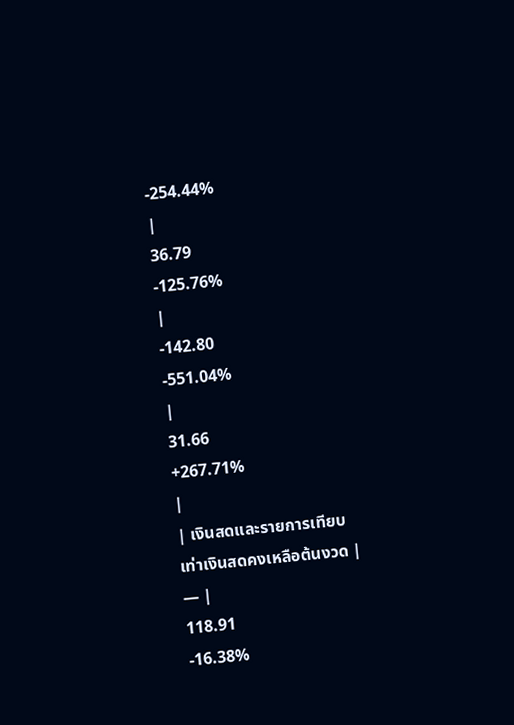-254.44%
|
36.79
-125.76%
|
-142.80
-551.04%
|
31.66
+267.71%
|
| เงินสดและรายการเทียบเท่าเงินสดคงเหลือต้นงวด | — |
118.91
-16.38%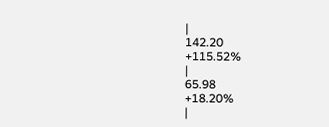|
142.20
+115.52%
|
65.98
+18.20%
|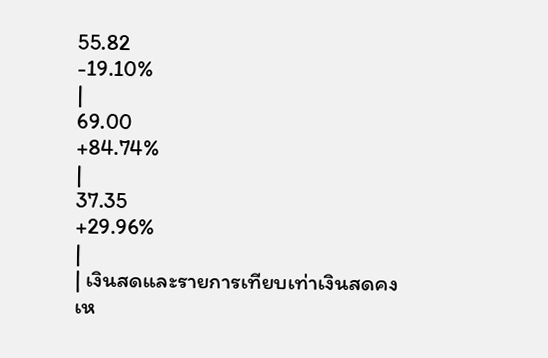55.82
-19.10%
|
69.00
+84.74%
|
37.35
+29.96%
|
| เงินสดและรายการเทียบเท่าเงินสดคงเห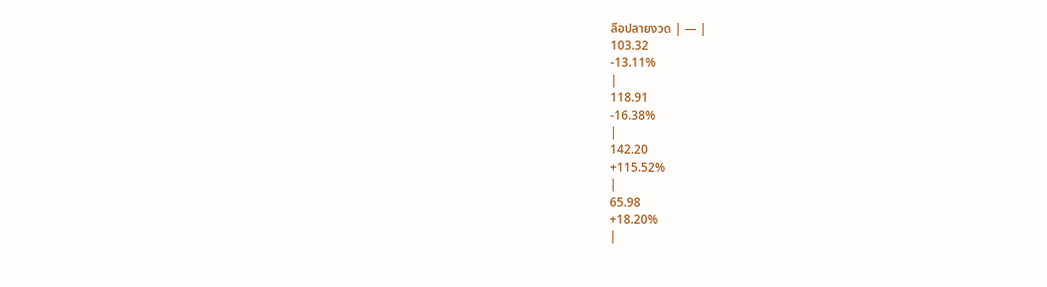ลือปลายงวด | — |
103.32
-13.11%
|
118.91
-16.38%
|
142.20
+115.52%
|
65.98
+18.20%
|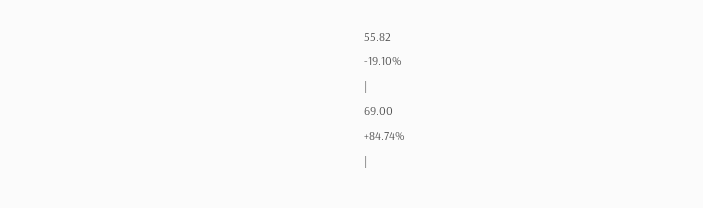55.82
-19.10%
|
69.00
+84.74%
|